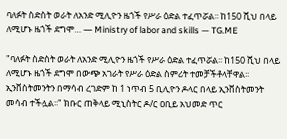ባለፉት ስድስት ወራት ለአንድ ሚሊዮን ዜጎች የሥራ ዕድል ተፈጥሯል፡፡ ከ150 ሺህ በላይ ለሚሆኑ ዜጎች ደግሞ… — Ministry of labor and skills — TG.ME

"ባለፉት ስድስት ወራት ለአንድ ሚሊዮን ዜጎች የሥራ ዕድል ተፈጥሯል፡፡ ከ150 ሺህ በላይ ለሚሆኑ ዜጎች ደግሞ በውጭ አገራት የሥራ ዕድል ስምሪት ተመቻችቶላቸዋል፡፡ ኢንቨስትመንትን በማሳብ ረገድም ከ 1 ነጥብ 5 ቢሊዮን ዶላር በላይ ኢንቨስትመንት መሳብ ተችሏል፡፡" ክቡር ጠቅላይ ሚኒስትር ዶ/ር ዐቢይ አህመድ ጥር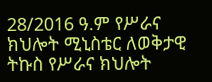28/2016 ዓ.ም የሥራና ክህሎት ሚኒስቴር ለወቅታዊ ትኩስ የሥራና ክህሎት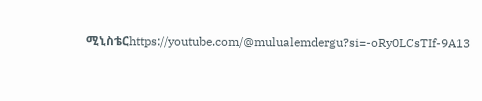ሚኒስቴርhttps://youtube.com/@mulualemdergu?si=-oRy0LCsTIf-9A13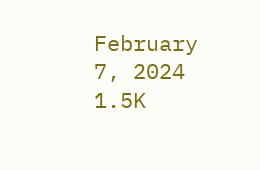February 7, 2024 1.5K